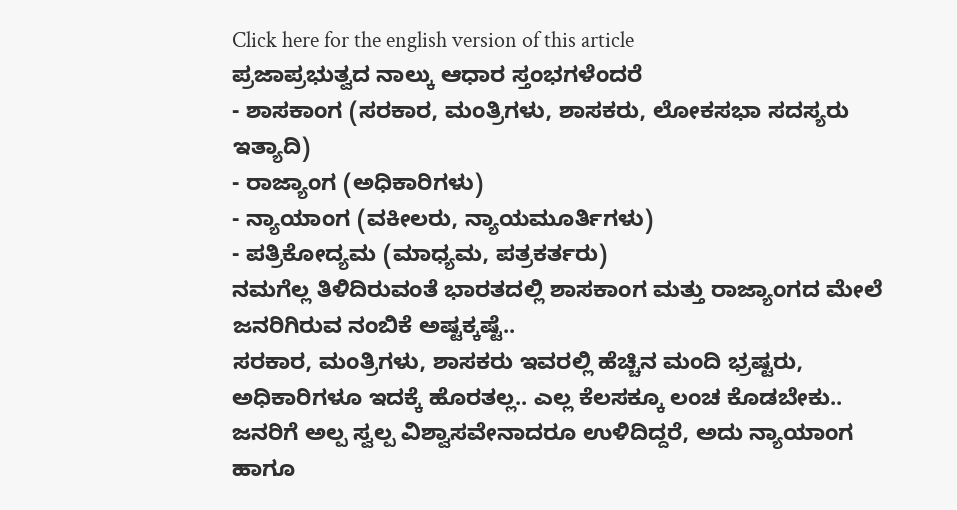Click here for the english version of this article
ಪ್ರಜಾಪ್ರಭುತ್ವದ ನಾಲ್ಕು ಆಧಾರ ಸ್ತಂಭಗಳೆಂದರೆ
- ಶಾಸಕಾಂಗ (ಸರಕಾರ, ಮಂತ್ರಿಗಳು, ಶಾಸಕರು, ಲೋಕಸಭಾ ಸದಸ್ಯರು ಇತ್ಯಾದಿ)
- ರಾಜ್ಯಾಂಗ (ಅಧಿಕಾರಿಗಳು)
- ನ್ಯಾಯಾಂಗ (ವಕೀಲರು, ನ್ಯಾಯಮೂರ್ತಿಗಳು)
- ಪತ್ರಿಕೋದ್ಯಮ (ಮಾಧ್ಯಮ, ಪತ್ರಕರ್ತರು)
ನಮಗೆಲ್ಲ ತಿಳಿದಿರುವಂತೆ ಭಾರತದಲ್ಲಿ ಶಾಸಕಾಂಗ ಮತ್ತು ರಾಜ್ಯಾಂಗದ ಮೇಲೆ ಜನರಿಗಿರುವ ನಂಬಿಕೆ ಅಷ್ಟಕ್ಕಷ್ಟೆ..
ಸರಕಾರ, ಮಂತ್ರಿಗಳು, ಶಾಸಕರು ಇವರಲ್ಲಿ ಹೆಚ್ಚಿನ ಮಂದಿ ಭ್ರಷ್ಟರು, ಅಧಿಕಾರಿಗಳೂ ಇದಕ್ಕೆ ಹೊರತಲ್ಲ.. ಎಲ್ಲ ಕೆಲಸಕ್ಕೂ ಲಂಚ ಕೊಡಬೇಕು..
ಜನರಿಗೆ ಅಲ್ಪ ಸ್ವಲ್ಪ ವಿಶ್ವಾಸವೇನಾದರೂ ಉಳಿದಿದ್ದರೆ, ಅದು ನ್ಯಾಯಾಂಗ ಹಾಗೂ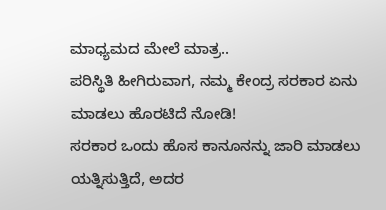ಮಾಧ್ಯಮದ ಮೇಲೆ ಮಾತ್ರ..
ಪರಿಸ್ಥಿತಿ ಹೀಗಿರುವಾಗ, ನಮ್ಮ ಕೇಂದ್ರ ಸರಕಾರ ಏನು ಮಾಡಲು ಹೊರಟಿದೆ ನೋಡಿ!
ಸರಕಾರ ಒಂದು ಹೊಸ ಕಾನೂನನ್ನು ಜಾರಿ ಮಾಡಲು ಯತ್ನಿಸುತ್ತಿದೆ, ಅದರ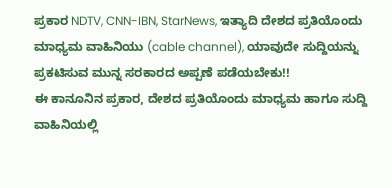ಪ್ರಕಾರ NDTV, CNN-IBN, StarNews, ಇತ್ಯಾದಿ ದೇಶದ ಪ್ರತಿಯೊಂದು ಮಾಧ್ಯಮ ವಾಹಿನಿಯು (cable channel), ಯಾವುದೇ ಸುದ್ದಿಯನ್ನು ಪ್ರಕಟಿಸುವ ಮುನ್ನ ಸರಕಾರದ ಅಪ್ಪಣೆ ಪಡೆಯಬೇಕು!!
ಈ ಕಾನೂನಿನ ಪ್ರಕಾರ, ದೇಶದ ಪ್ರತಿಯೊಂದು ಮಾಧ್ಯಮ ಹಾಗೂ ಸುದ್ದಿ ವಾಹಿನಿಯಲ್ಲಿ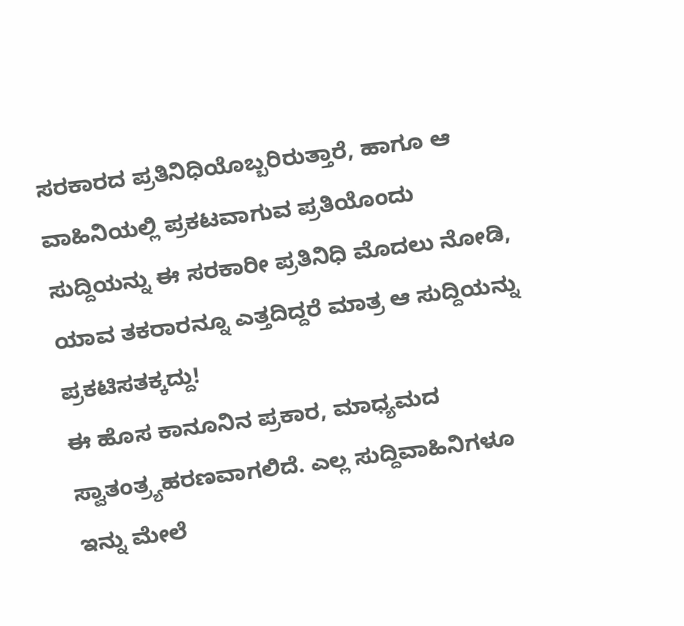ಸರಕಾರದ ಪ್ರತಿನಿಧಿಯೊಬ್ಬರಿರುತ್ತಾರೆ, ಹಾಗೂ ಆ ವಾಹಿನಿಯಲ್ಲಿ ಪ್ರಕಟವಾಗುವ ಪ್ರತಿಯೊಂದು ಸುದ್ದಿಯನ್ನು ಈ ಸರಕಾರೀ ಪ್ರತಿನಿಧಿ ಮೊದಲು ನೋಡಿ, ಯಾವ ತಕರಾರನ್ನೂ ಎತ್ತದಿದ್ದರೆ ಮಾತ್ರ ಆ ಸುದ್ದಿಯನ್ನು ಪ್ರಕಟಿಸತಕ್ಕದ್ದು!
ಈ ಹೊಸ ಕಾನೂನಿನ ಪ್ರಕಾರ, ಮಾಧ್ಯಮದ ಸ್ವಾತಂತ್ರ್ಯಹರಣವಾಗಲಿದೆ. ಎಲ್ಲ ಸುದ್ದಿವಾಹಿನಿಗಳೂ ಇನ್ನು ಮೇಲೆ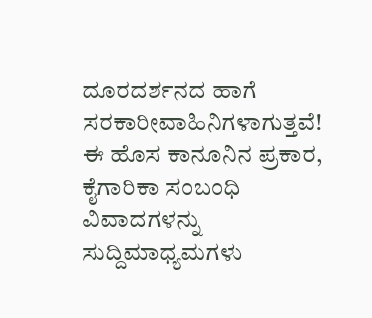ದೂರದರ್ಶನದ ಹಾಗೆ ಸರಕಾರೀವಾಹಿನಿಗಳಾಗುತ್ತವೆ!
ಈ ಹೊಸ ಕಾನೂನಿನ ಪ್ರಕಾರ, ಕೈಗಾರಿಕಾ ಸಂಬಂಧಿ ವಿವಾದಗಳನ್ನು ಸುದ್ದಿಮಾಧ್ಯಮಗಳು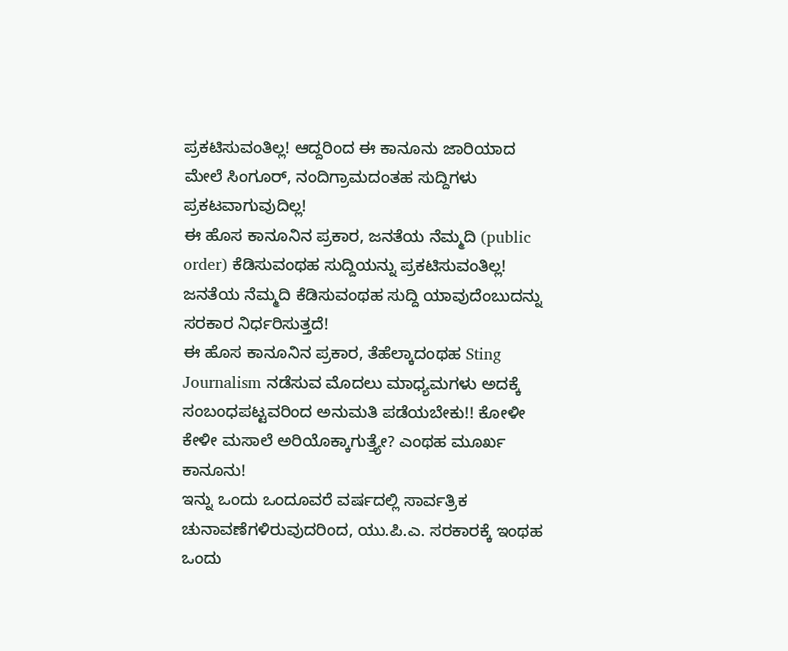ಪ್ರಕಟಿಸುವಂತಿಲ್ಲ! ಆದ್ದರಿಂದ ಈ ಕಾನೂನು ಜಾರಿಯಾದ ಮೇಲೆ ಸಿಂಗೂರ್, ನಂದಿಗ್ರಾಮದಂತಹ ಸುದ್ದಿಗಳು ಪ್ರಕಟವಾಗುವುದಿಲ್ಲ!
ಈ ಹೊಸ ಕಾನೂನಿನ ಪ್ರಕಾರ, ಜನತೆಯ ನೆಮ್ಮದಿ (public order) ಕೆಡಿಸುವಂಥಹ ಸುದ್ದಿಯನ್ನು ಪ್ರಕಟಿಸುವಂತಿಲ್ಲ! ಜನತೆಯ ನೆಮ್ಮದಿ ಕೆಡಿಸುವಂಥಹ ಸುದ್ದಿ ಯಾವುದೆಂಬುದನ್ನು ಸರಕಾರ ನಿರ್ಧರಿಸುತ್ತದೆ!
ಈ ಹೊಸ ಕಾನೂನಿನ ಪ್ರಕಾರ, ತೆಹೆಲ್ಕಾದಂಥಹ Sting Journalism ನಡೆಸುವ ಮೊದಲು ಮಾಧ್ಯಮಗಳು ಅದಕ್ಕೆ ಸಂಬಂಧಪಟ್ಟವರಿಂದ ಅನುಮತಿ ಪಡೆಯಬೇಕು!! ಕೋಳೀ ಕೇಳೀ ಮಸಾಲೆ ಅರಿಯೊಕ್ಕಾಗುತ್ತ್ಯೇ? ಎಂಥಹ ಮೂರ್ಖ ಕಾನೂನು!
ಇನ್ನು ಒಂದು ಒಂದೂವರೆ ವರ್ಷದಲ್ಲಿ ಸಾರ್ವತ್ರಿಕ ಚುನಾವಣೆಗಳಿರುವುದರಿಂದ, ಯು.ಪಿ.ಎ. ಸರಕಾರಕ್ಕೆ ಇಂಥಹ ಒಂದು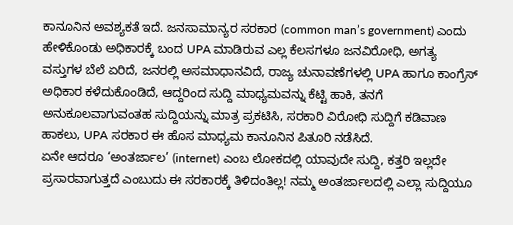ಕಾನೂನಿನ ಅವಶ್ಯಕತೆ ಇದೆ. ಜನಸಾಮಾನ್ಯರ ಸರಕಾರ (common man’s government) ಎಂದು ಹೇಳಿಕೊಂಡು ಅಧಿಕಾರಕ್ಕೆ ಬಂದ UPA ಮಾಡಿರುವ ಎಲ್ಲ ಕೆಲಸಗಳೂ ಜನವಿರೋಧಿ, ಅಗತ್ಯ ವಸ್ತುಗಳ ಬೆಲೆ ಏರಿದೆ, ಜನರಲ್ಲಿ ಅಸಮಾಧಾನವಿದೆ, ರಾಜ್ಯ ಚುನಾವಣೆಗಳಲ್ಲಿ UPA ಹಾಗೂ ಕಾಂಗ್ರೆಸ್ ಅಧಿಕಾರ ಕಳೆದುಕೊಂಡಿದೆ, ಆದ್ದರಿಂದ ಸುದ್ದಿ ಮಾಧ್ಯಮವನ್ನು ಕೆಟ್ಟಿ ಹಾಕಿ, ತನಗೆ ಅನುಕೂಲವಾಗುವಂತಹ ಸುದ್ದಿಯನ್ನು ಮಾತ್ರ ಪ್ರಕಟಿಸಿ, ಸರಕಾರಿ ವಿರೋಧಿ ಸುದ್ದಿಗೆ ಕಡಿವಾಣ ಹಾಕಲು, UPA ಸರಕಾರ ಈ ಹೊಸ ಮಾಧ್ಯಮ ಕಾನೂನಿನ ಪಿತೂರಿ ನಡೆಸಿದೆ.
ಏನೇ ಆದರೂ ‘ಅಂತರ್ಜಾಲ’ (internet) ಎಂಬ ಲೋಕದಲ್ಲಿ ಯಾವುದೇ ಸುದ್ದಿ, ಕತ್ತರಿ ಇಲ್ಲದೇ ಪ್ರಸಾರವಾಗುತ್ತದೆ ಎಂಬುದು ಈ ಸರಕಾರಕ್ಕೆ ತಿಳಿದಂತಿಲ್ಲ! ನಮ್ಮ ಅಂತರ್ಜಾಲದಲ್ಲಿ ಎಲ್ಲಾ ಸುದ್ದಿಯೂ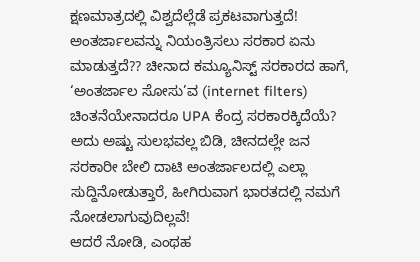ಕ್ಷಣಮಾತ್ರದಲ್ಲಿ ವಿಶ್ವದೆಲ್ಲೆಡೆ ಪ್ರಕಟವಾಗುತ್ತದೆ!
ಅಂತರ್ಜಾಲವನ್ನು ನಿಯಂತ್ರಿಸಲು ಸರಕಾರ ಏನು ಮಾಡುತ್ತದೆ?? ಚೀನಾದ ಕಮ್ಯೂನಿಸ್ಟ್ ಸರಕಾರದ ಹಾಗೆ, ‘ಅಂತರ್ಜಾಲ ಸೋಸು’ವ (internet filters) ಚಿಂತನೆಯೇನಾದರೂ UPA ಕೆಂದ್ರ ಸರಕಾರಕ್ಕಿದೆಯೆ? ಅದು ಅಷ್ಟು ಸುಲಭವಲ್ಲ ಬಿಡಿ, ಚೀನದಲ್ಲೇ ಜನ ಸರಕಾರೀ ಬೇಲಿ ದಾಟಿ ಅಂತರ್ಜಾಲದಲ್ಲಿ ಎಲ್ಲಾ ಸುದ್ದಿನೋಡುತ್ತಾರೆ, ಹೀಗಿರುವಾಗ ಭಾರತದಲ್ಲಿ ನಮಗೆ ನೋಡಲಾಗುವುದಿಲ್ಲವೆ!
ಆದರೆ ನೋಡಿ, ಎಂಥಹ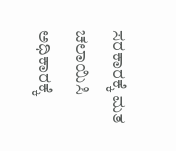ಸರಕಾರಕ್ಕೆ ಮತ ಚಲಾಯಿಸಿ ಅಧಿಕಾರಕ್ಕೆ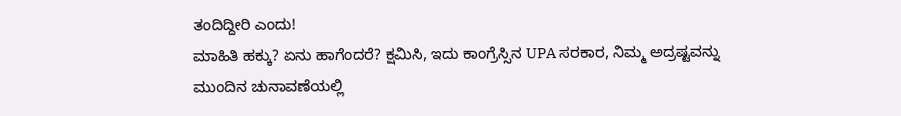ತಂದಿದ್ದೀರಿ ಎಂದು!
ಮಾಹಿತಿ ಹಕ್ಕು? ಏನು ಹಾಗೆಂದರೆ? ಕ್ಷಮಿಸಿ, ಇದು ಕಾಂಗ್ರೆಸ್ಸಿನ UPA ಸರಕಾರ, ನಿಮ್ಮ ಅದ್ರಷ್ಟವನ್ನು ಮುಂದಿನ ಚುನಾವಣೆಯಲ್ಲಿ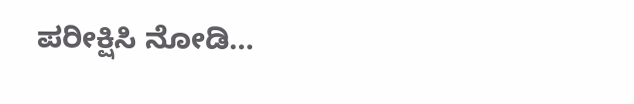ಪರೀಕ್ಷಿಸಿ ನೋಡಿ…